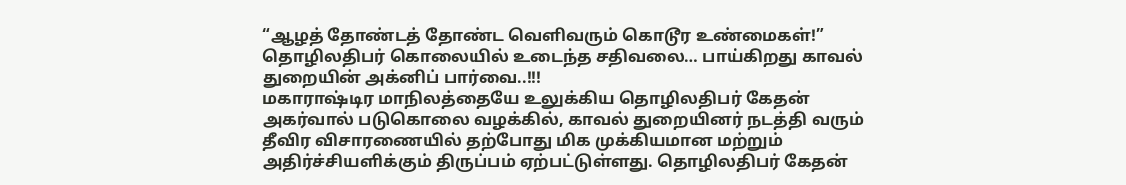“ஆழத் தோண்டத் தோண்ட வெளிவரும் கொடூர உண்மைகள்!” தொழிலதிபர் கொலையில் உடைந்த சதிவலை… பாய்கிறது காவல் துறையின் அக்னிப் பார்வை..!!!
மகாராஷ்டிர மாநிலத்தையே உலுக்கிய தொழிலதிபர் கேதன் அகர்வால் படுகொலை வழக்கில், காவல் துறையினர் நடத்தி வரும் தீவிர விசாரணையில் தற்போது மிக முக்கியமான மற்றும் அதிர்ச்சியளிக்கும் திருப்பம் ஏற்பட்டுள்ளது. தொழிலதிபர் கேதன்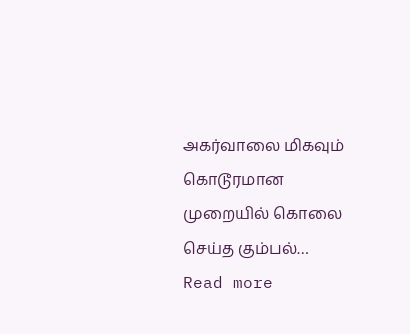அகர்வாலை மிகவும் கொடூரமான முறையில் கொலை செய்த கும்பல்…
Read more